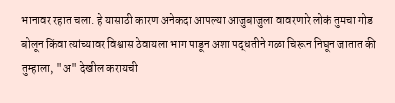भानावर रहात चला. हे यासाठी कारण अनेकदा आपल्या आजुबाजुला वावरणारे लोकं तुमचा गोड बोलून किंवा त्यांच्यावर विश्वास ठेवायला भाग पाडून अशा पद्धतीने गळा चिरून निघून जातात की तुम्हाला, "अ" देखील करायची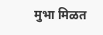मुभा मिळत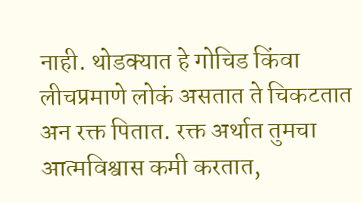नाही. थोडक्यात हे गोचिड किंवा लीचप्रमाणे लोकं असतात ते चिकटतात अन रक्त पितात. रक्त अर्थात तुमचा आत्मविश्वास कमी करतात,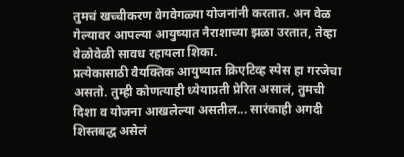तुमचं खच्चीकरण वेगवेगळ्या योजनांनी करतात. अन वेळ गेल्यावर आपल्या आयुष्यात नैराशाच्या झळा उरतात, तेव्हा वेळोवेळी सावध रहायला शिका.
प्रत्येकासाठी वैयक्तिक आयुष्यात क्रिएटिव्ह स्पेस हा गरजेचा असतो. तुम्ही कोणत्याही ध्येयाप्रती प्रेरित असालं, तुमची दिशा व योजना आखलेल्या असतील... सारंकाही अगदी शिस्तबद्ध असेलं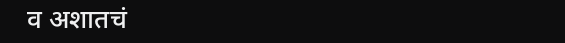व अशातचं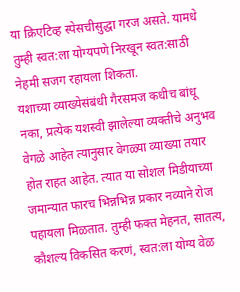या क्रिएटिव्ह स्पेसचीसुद्धा गरज असते. यामधे तुम्ही स्वत:ला योग्यपणे निरखून स्वत:साठी नेहमी सजग रहायला शिकता.
यशाच्या व्याख्येसंबंधी गैरसमज कधीच बांधू नका, प्रत्येक यशस्वी झालेल्या व्यक्तीचे अनुभव वेगळे आहेत त्यानुसार वेगळ्या व्याख्या तयार होत राहत आहेत. त्यात या सोशल मिडीयाच्या जमान्यात फारच भिन्नभिन्न प्रकार नव्याने रोज पहायला मिळतात. तुम्ही फक्त मेहनत, सातत्य, कौशल्य विकसित करणं, स्वत:ला योग्य वेळ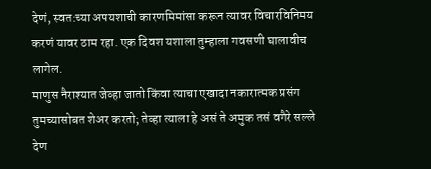देणं, स्वत:च्या अपयशाची कारणमिमांसा करून त्यावर विचारविनिमय करणं यावर ठाम रहा. एक दिवश यशाला तुम्हाला गवसणी घालावीच लागेल.
माणुस नैराश्यात जेव्हा जातो किंवा त्याचा एखादा नकारात्मक प्रसंग तुमच्यासोबत शेअर करतो; तेव्हा त्याला हे असं ते अमुक तसं वगैरे सल्ले देण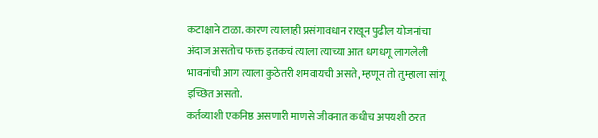कटाक्षाने टाळा. कारण त्यालाही प्रसंगावधान राखून पुढील योजनांचा अंदाज असतोच फक्त इतकचं त्याला त्याच्या आत धगधगू लागलेली भावनांची आग त्याला कुठेतरी शमवायची असते, म्हणून तो तुम्हाला सांगू इच्छित असतो.
कर्तव्याशी एकनिष्ठ असणारी माणसे जीवनात कधीच अपयशी ठरत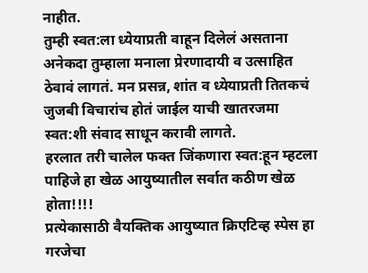नाहीत.
तुम्ही स्वत:ला ध्येयाप्रती वाहून दिलेलं असताना अनेकदा तुम्हाला मनाला प्रेरणादायी व उत्साहित ठेवावं लागतं. मन प्रसन्न, शांत व ध्येयाप्रती तितकचं जुजबी विचारांच होतं जाईल याची खातरजमा स्वत:शी संवाद साधून करावी लागते.
हरलात तरी चालेल फक्त जिंकणारा स्वत:हून म्हटला पाहिजे हा खेळ आयुष्यातील सर्वात कठीण खेळ होता!!!!
प्रत्येकासाठी वैयक्तिक आयुष्यात क्रिएटिव्ह स्पेस हा गरजेचा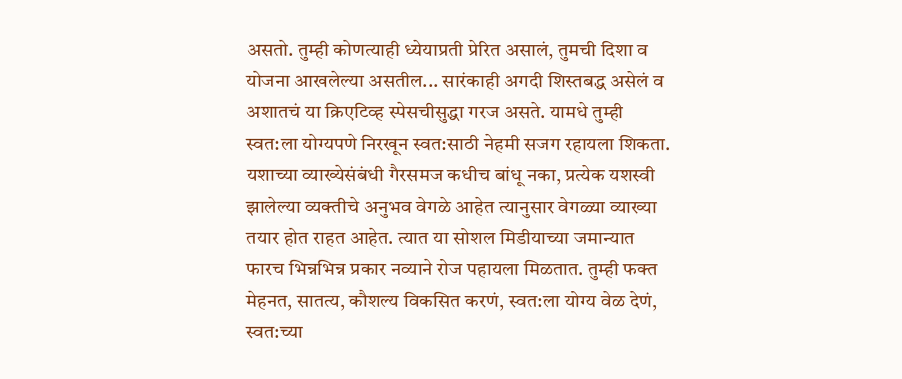असतो. तुम्ही कोणत्याही ध्येयाप्रती प्रेरित असालं, तुमची दिशा व योजना आखलेल्या असतील... सारंकाही अगदी शिस्तबद्ध असेलं व अशातचं या क्रिएटिव्ह स्पेसचीसुद्धा गरज असते. यामधे तुम्ही स्वत:ला योग्यपणे निरखून स्वत:साठी नेहमी सजग रहायला शिकता.
यशाच्या व्याख्येसंबंधी गैरसमज कधीच बांधू नका, प्रत्येक यशस्वी झालेल्या व्यक्तीचे अनुभव वेगळे आहेत त्यानुसार वेगळ्या व्याख्या तयार होत राहत आहेत. त्यात या सोशल मिडीयाच्या जमान्यात फारच भिन्नभिन्न प्रकार नव्याने रोज पहायला मिळतात. तुम्ही फक्त मेहनत, सातत्य, कौशल्य विकसित करणं, स्वत:ला योग्य वेळ देणं, स्वत:च्या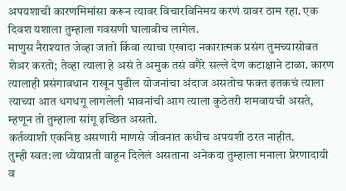अपयशाची कारणमिमांसा करून त्यावर विचारविनिमय करणं यावर ठाम रहा. एक दिवश यशाला तुम्हाला गवसणी घालावीच लागेल.
माणुस नैराश्यात जेव्हा जातो किंवा त्याचा एखादा नकारात्मक प्रसंग तुमच्यासोबत शेअर करतो; तेव्हा त्याला हे असं ते अमुक तसं वगैरे सल्ले देण कटाक्षाने टाळा. कारण त्यालाही प्रसंगावधान राखून पुढील योजनांचा अंदाज असतोच फक्त इतकचं त्याला त्याच्या आत धगधगू लागलेली भावनांची आग त्याला कुठेतरी शमवायची असते, म्हणून तो तुम्हाला सांगू इच्छित असतो.
कर्तव्याशी एकनिष्ठ असणारी माणसे जीवनात कधीच अपयशी ठरत नाहीत.
तुम्ही स्वत:ला ध्येयाप्रती वाहून दिलेलं असताना अनेकदा तुम्हाला मनाला प्रेरणादायी व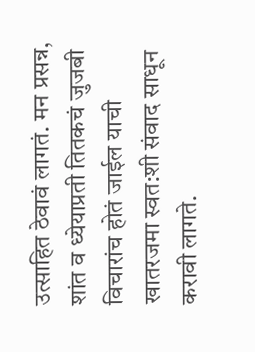उत्साहित ठेवावं लागतं. मन प्रसन्न, शांत व ध्येयाप्रती तितकचं जुजबी विचारांच होतं जाईल याची खातरजमा स्वत:शी संवाद साधून करावी लागते.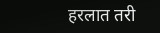हरलात तरी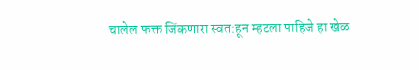चालेल फक्त जिंकणारा स्वत:हून म्हटला पाहिजे हा खेळ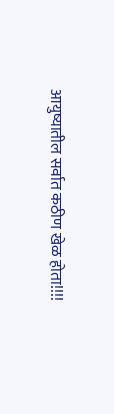आयुष्यातील सर्वात कठीण खेळ होता!!!!